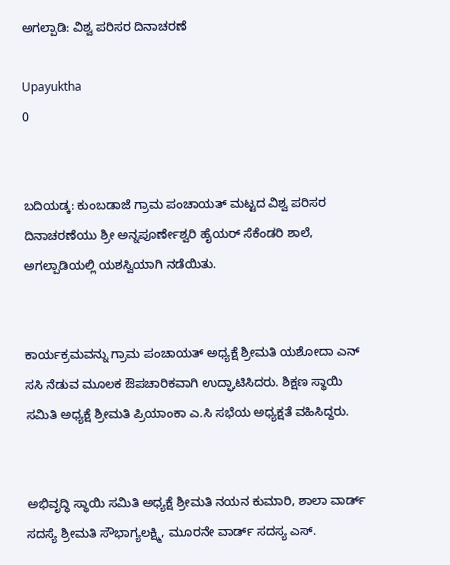ಅಗಲ್ಪಾಡಿ: ವಿಶ್ವ ಪರಿಸರ ದಿನಾಚರಣೆ

Upayuktha
0


ಬದಿಯಡ್ಕ: ಕುಂಬಡಾಜೆ ಗ್ರಾಮ ಪಂಚಾಯತ್ ಮಟ್ಟದ ವಿಶ್ವ ಪರಿಸರ ದಿನಾಚರಣೆಯು ಶ್ರೀ ಅನ್ನಪೂರ್ಣೇಶ್ವರಿ ಹೈಯರ್ ಸೆಕೆಂಡರಿ ಶಾಲೆ, ಅಗಲ್ಪಾಡಿಯಲ್ಲಿ ಯಶಸ್ವಿಯಾಗಿ ನಡೆಯಿತು.


ಕಾರ್ಯಕ್ರಮವನ್ನು ಗ್ರಾಮ ಪಂಚಾಯತ್ ಅಧ್ಯಕ್ಷೆ ಶ್ರೀಮತಿ ಯಶೋದಾ ಎನ್ ಸಸಿ ನೆಡುವ ಮೂಲಕ ಔಪಚಾರಿಕವಾಗಿ ಉದ್ಘಾಟಿಸಿದರು. ಶಿಕ್ಷಣ ಸ್ಥಾಯಿ ಸಮಿತಿ ಅಧ್ಯಕ್ಷೆ ಶ್ರೀಮತಿ ಪ್ರಿಯಾಂಕಾ ಎ.ಸಿ ಸಭೆಯ ಅಧ್ಯಕ್ಷತೆ ವಹಿಸಿದ್ದರು.


ಅಭಿವೃದ್ಧಿ ಸ್ಥಾಯಿ ಸಮಿತಿ ಅಧ್ಯಕ್ಷೆ ಶ್ರೀಮತಿ ನಯನ ಕುಮಾರಿ, ಶಾಲಾ ವಾರ್ಡ್ ಸದಸ್ಯೆ ಶ್ರೀಮತಿ ಸೌಭಾಗ್ಯಲಕ್ಷ್ಮಿ, ಮೂರನೇ ವಾರ್ಡ್ ಸದಸ್ಯ ಎಸ್.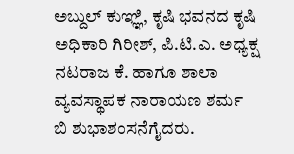ಅಬ್ದುಲ್ ಕುಞ್ಞಿ, ಕೃಷಿ ಭವನದ ಕೃಷಿ ಅಧಿಕಾರಿ ಗಿರೀಶ್, ಪಿ.ಟಿ.ಎ. ಅಧ್ಯಕ್ಷ ನಟರಾಜ ಕೆ. ಹಾಗೂ ಶಾಲಾ ವ್ಯವಸ್ಥಾಪಕ ನಾರಾಯಣ ಶರ್ಮ ಬಿ ಶುಭಾಶಂಸನೆಗೈದರು.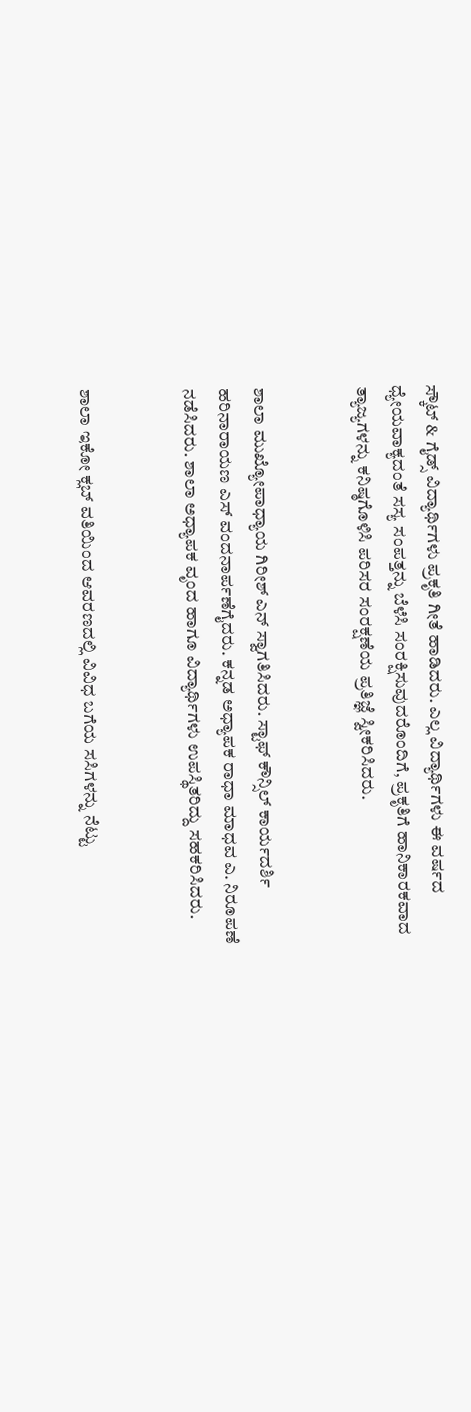ಸ್ಕೌಟ್ & ಗೈಡ್ಸ್ ವಿದ್ಯಾರ್ಥಿಗಳು ಪ್ರಕೃತಿ ಗೀತೆ ಹಾಡಿದರು. ಎಲ್ಲ ವಿದ್ಯಾರ್ಥಿಗಳು ಈ ವರ್ಷದ ಧ್ಯೇಯವಾಕ್ಯದಂತೆ ಸಸ್ಯ ಸಂಪತ್ತನ್ನು ಬೆಳೆಸಿ ಸಂರಕ್ಷಿಸುವುದರೊಂದಿಗೆ, ಪ್ರಕೃತಿಗೆ ಹಾನಿಕಾರಕವಾದ ತ್ಯಾಜ್ಯಗಳನ್ನು ಕನಿಷ್ಠಗೊಳಿಸಿ ಪರಿಸರ ಸಂರಕ್ಷಣೆಯ ಪ್ರತಿಜ್ಞೆ ಸ್ವೀಕರಿಸಿದರು.


ಶಾಲಾ ಮುಖ್ಯೋಪಾಧ್ಯಾಯ ಗಿರೀಶ್ ಎನ್ ಸ್ವಾಗತಿಸಿದರು. ಸ್ಟಾಫ್ ಕೌನ್ಸಿಲ್ ಕಾರ್ಯದರ್ಶಿ ಹರಿನಾರಾಯಣ ಎಸ್ ವಂದನಾರ್ಪಣೆಗೈದರು. ಕನ್ನಡ ಅಧ್ಯಾಪಕ ರಾಧಾ ಮಾಧವ ಎ. ನಿರೂಪಣೆ ನಡೆಸಿದರು. ಶಾಲಾ ಅಧ್ಯಾಪಕ ವೃಂದ ಹಾಗೂ ವಿದ್ಯಾರ್ಥಿಗಳು ಉಪಸ್ಥಿತರಿದ್ದು ಸಹಕರಿಸಿದರು.


ಶಾಲಾ ಇಕೋ ಕ್ಲಬ್ ವತಿಯಿಂದ ಆವರಣದಲ್ಲಿ ವಿವಿಧ ಬಗೆಯ ಸಸಿಗಳನ್ನು ನೆಟ್ಟು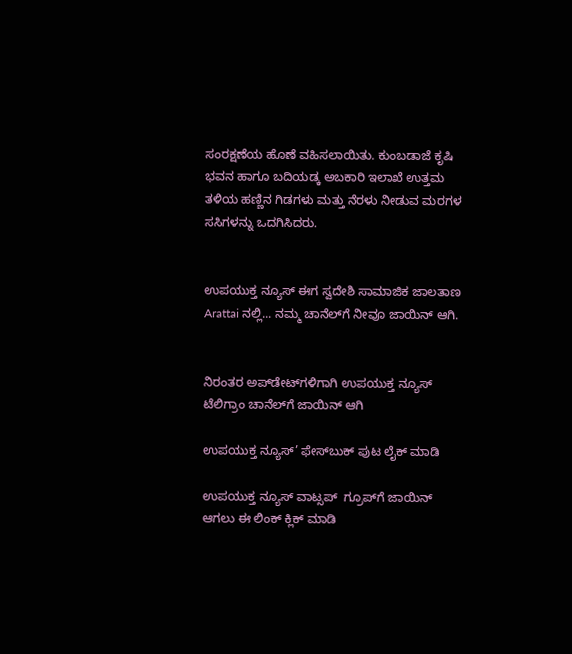ಸಂರಕ್ಷಣೆಯ ಹೊಣೆ ವಹಿಸಲಾಯಿತು. ಕುಂಬಡಾಜೆ ಕೃಷಿ ಭವನ ಹಾಗೂ ಬದಿಯಡ್ಕ ಅಬಕಾರಿ ಇಲಾಖೆ ಉತ್ತಮ ತಳಿಯ ಹಣ್ಣಿನ ಗಿಡಗಳು ಮತ್ತು ನೆರಳು ನೀಡುವ ಮರಗಳ ಸಸಿಗಳನ್ನು ಒದಗಿಸಿದರು.


ಉಪಯುಕ್ತ ನ್ಯೂಸ್ ಈಗ ಸ್ವದೇಶಿ ಸಾಮಾಜಿಕ ಜಾಲತಾಣ Arattai ನಲ್ಲಿ... ನಮ್ಮ ಚಾನೆಲ್‌ಗೆ ನೀವೂ ಜಾಯಿನ್ ಆಗಿ.


ನಿರಂತರ ಅಪ್‌ಡೇಟ್‌ಗಳಿಗಾಗಿ ಉಪಯುಕ್ತ ನ್ಯೂಸ್‌ ಟೆಲಿಗ್ರಾಂ ಚಾನೆಲ್‌ಗೆ ಜಾಯಿನ್‌ ಆಗಿ

ಉಪಯುಕ್ತ ನ್ಯೂಸ್‌’ ಫೇಸ್‌ಬುಕ್ ಪುಟ ಲೈಕ್ ಮಾಡಿ

ಉಪಯುಕ್ತ ನ್ಯೂಸ್‌ ವಾಟ್ಸಪ್‌  ಗ್ರೂಪ್‌ಗೆ ಜಾಯಿನ್ ಆಗಲು ಈ ಲಿಂಕ್ ಕ್ಲಿಕ್ ಮಾಡಿ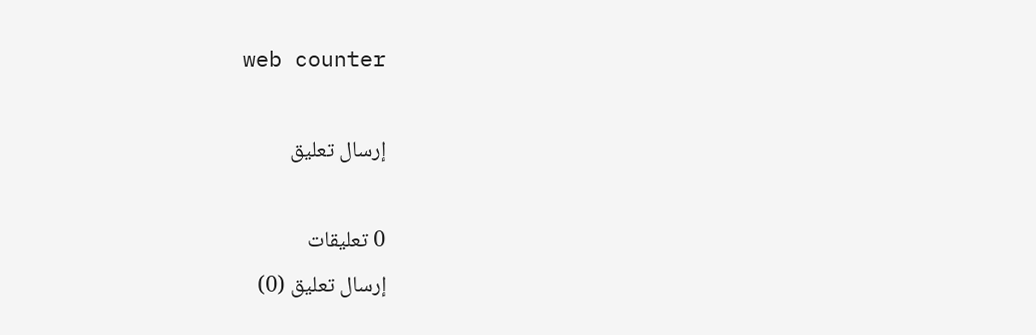web counter

إرسال تعليق

0 تعليقات
إرسال تعليق (0)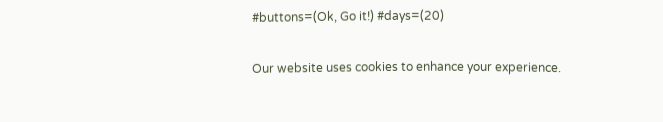#buttons=(Ok, Go it!) #days=(20)

Our website uses cookies to enhance your experience.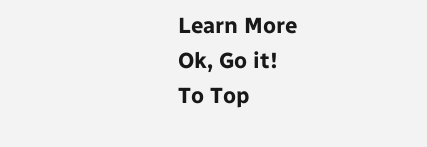Learn More
Ok, Go it!
To Top